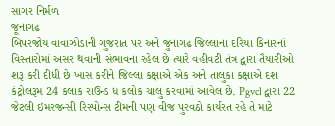સાગર નિર્મળ
જૂનાગઢ
બિપરજોય વાવાઝોડાની ગુજરાત પર અને જુનાગઢ જિલ્લાના દરિયા કિનારનાં વિસ્તારોમાં અસર થવાની સંભાવના રહેલ છે ત્યારે વહીવટી તંત્ર દ્વારા તૈયારીઓ શરૂ કરી દીધી છે ખાસ કરીને જિલ્લા કક્ષાએ એક અને તાલુકા કક્ષાએ દશ કંટ્રોલરૂમ 24 કલાક રાઉન્ડ ધ કલોક ચાલુ કરવામાં આવેલ છે. Pgvcl દ્વારા 22 જેટલી ઇમરજન્સી રિસ્પોન્સ ટીમની પણ વીજ પુરવઠો કાર્યરત રહે તે માટે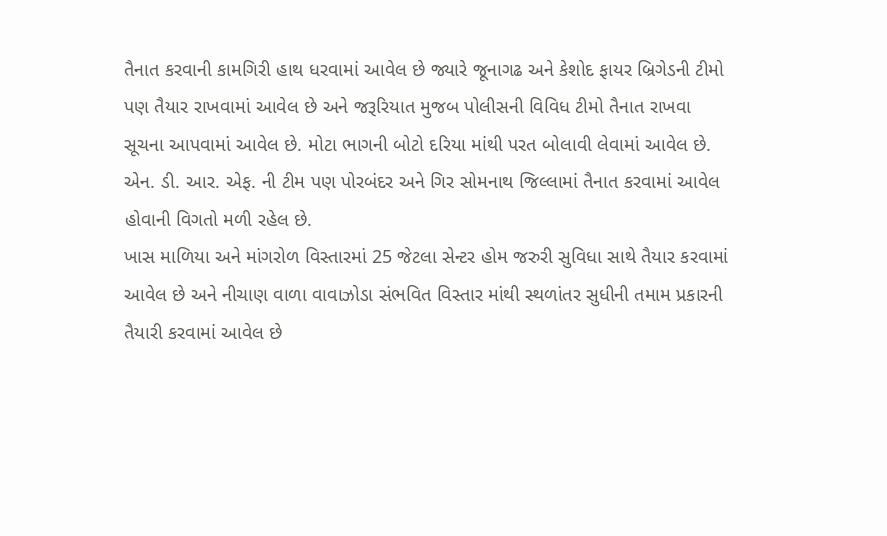તૈનાત કરવાની કામગિરી હાથ ધરવામાં આવેલ છે જ્યારે જૂનાગઢ અને કેશોદ ફાયર બ્રિગેડની ટીમો પણ તૈયાર રાખવામાં આવેલ છે અને જરૂરિયાત મુજબ પોલીસની વિવિધ ટીમો તૈનાત રાખવા સૂચના આપવામાં આવેલ છે. મોટા ભાગની બોટો દરિયા માંથી પરત બોલાવી લેવામાં આવેલ છે. એન. ડી. આર. એફ. ની ટીમ પણ પોરબંદર અને ગિર સોમનાથ જિલ્લામાં તૈનાત કરવામાં આવેલ હોવાની વિગતો મળી રહેલ છે.
ખાસ માળિયા અને માંગરોળ વિસ્તારમાં 25 જેટલા સેન્ટર હોમ જરુરી સુવિધા સાથે તૈયાર કરવામાં આવેલ છે અને નીચાણ વાળા વાવાઝોડા સંભવિત વિસ્તાર માંથી સ્થળાંતર સુધીની તમામ પ્રકારની તૈયારી કરવામાં આવેલ છે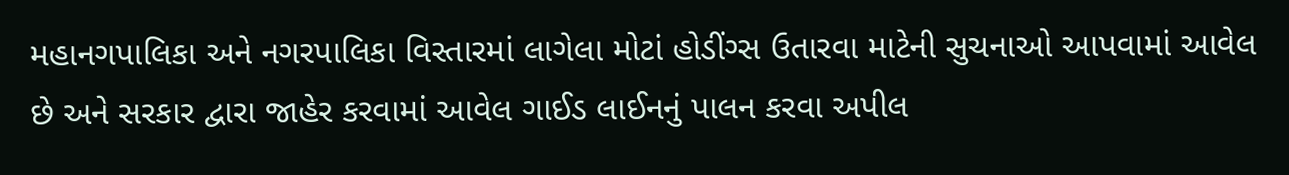મહાનગપાલિકા અને નગરપાલિકા વિસ્તારમાં લાગેલા મોટાં હોડીંગ્સ ઉતારવા માટેની સુચનાઓ આપવામાં આવેલ છે અને સરકાર દ્વારા જાહેર કરવામાં આવેલ ગાઈડ લાઈનનું પાલન કરવા અપીલ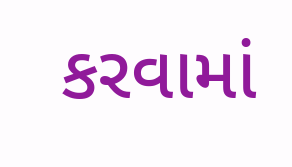કરવામાં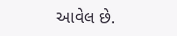આવેલ છે.